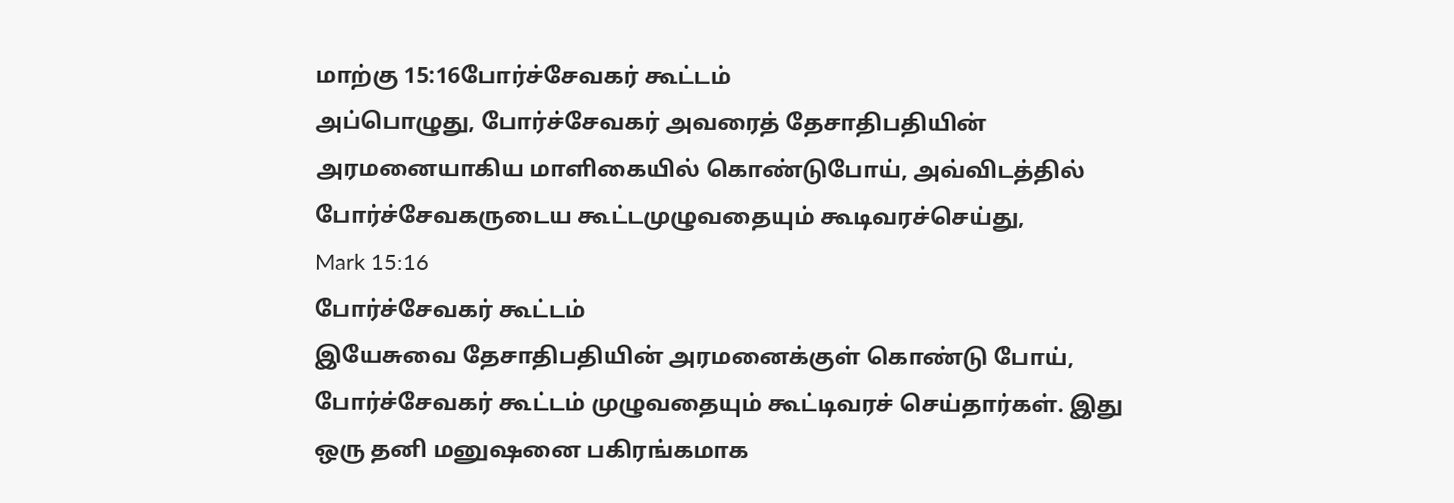மாற்கு 15:16போர்ச்சேவகர் கூட்டம்
அப்பொழுது, போர்ச்சேவகர் அவரைத் தேசாதிபதியின் அரமனையாகிய மாளிகையில் கொண்டுபோய், அவ்விடத்தில் போர்ச்சேவகருடைய கூட்டமுழுவதையும் கூடிவரச்செய்து,
Mark 15:16
போர்ச்சேவகர் கூட்டம்
இயேசுவை தேசாதிபதியின் அரமனைக்குள் கொண்டு போய், போர்ச்சேவகர் கூட்டம் முழுவதையும் கூட்டிவரச் செய்தார்கள். இது ஒரு தனி மனுஷனை பகிரங்கமாக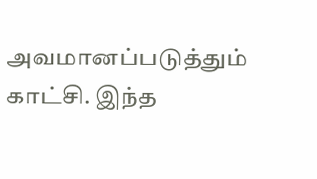அவமானப்படுத்தும் காட்சி. இந்த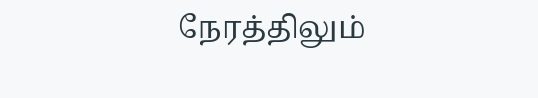நேரத்திலும்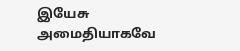இயேசு அமைதியாகவே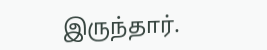இருந்தார்.